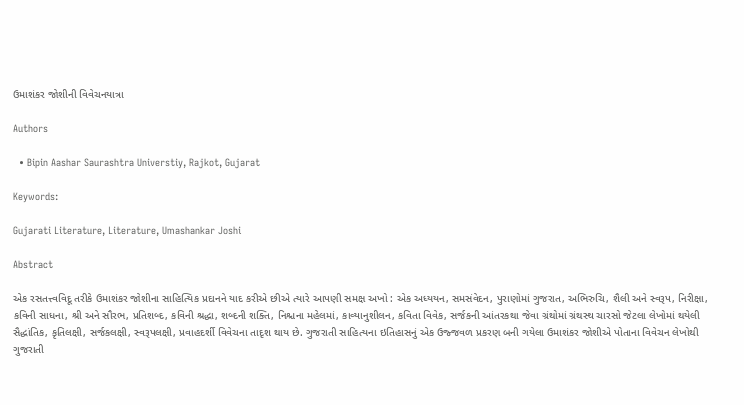ઉમાશંકર જોશીની વિવેચનયાત્રા

Authors

  • Bipin Aashar Saurashtra Universtiy, Rajkot, Gujarat

Keywords:

Gujarati Literature, Literature, Umashankar Joshi

Abstract

એક રસતત્ત્વવિદૂ તરીકે ઉમાશંકર જોશીના સાહિત્યિક પ્રદાનને યાદ કરીએ છીએ ત્યારે આપણી સમક્ષ અખો : એક અધ્યયન, સમસંવેદન, પુરાણોમાં ગુજરાત, અભિરુચિ, શૈલી અને સ્વરૂપ, નિરીક્ષા, કવિની સાધના, શ્રી અને સૌરભ, પ્રતિશબ્દ, કવિની શ્રદ્ધા, શબ્દની શક્તિ, નિશ્ચના મહેલમાં, કાવ્યાનુશીલન, કવિતા વિવેક, સર્જકની આંતરકથા જેવા ગ્રંથોમાં ગ્રંથસ્થ ચારસો જેટલા લેખોમાં થયેલી સૈદ્ધાંતિક, કૃતિલક્ષી, સર્જકલક્ષી, સ્વરૂપલક્ષી, પ્રવાહદર્શી વિવેચના તાદૃશ થાય છે. ગુજરાતી સાહિત્યના ઇતિહાસનું એક ઉજ્જવળ પ્રકરણ બની ગયેલા ઉમાશંકર જોશીએ પોતાના વિવેચન લેખોથી ગુજરાતી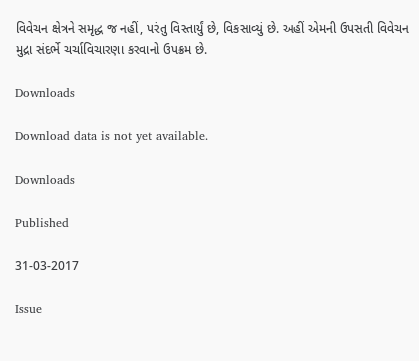વિવેચન ક્ષેત્રને સમૃદ્ધ જ નહીં, પરંતુ વિસ્તાર્યું છે, વિકસાવ્યું છે. અહીં એમની ઉપસતી વિવેચન મુદ્રા સંદર્ભે ચર્ચાવિચારણા કરવાનો ઉપક્રમ છે.

Downloads

Download data is not yet available.

Downloads

Published

31-03-2017

Issue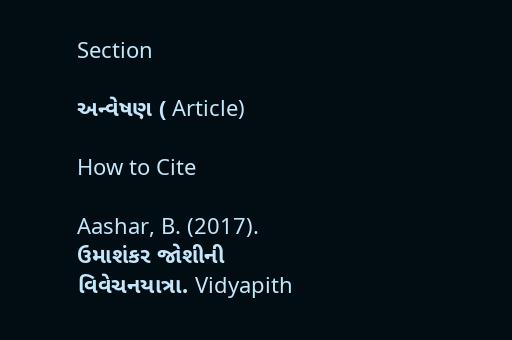Section

અન્વેષણ ( Article)

How to Cite

Aashar, B. (2017). ઉમાશંકર જોશીની વિવેચનયાત્રા. Vidyapith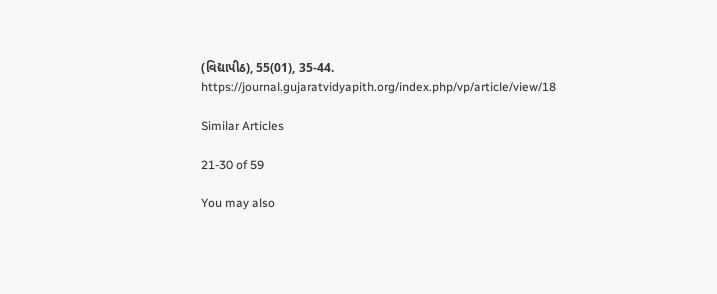(વિદ્યાપીઠ), 55(01), 35-44. https://journal.gujaratvidyapith.org/index.php/vp/article/view/18

Similar Articles

21-30 of 59

You may also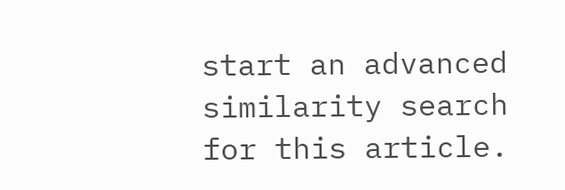start an advanced similarity search for this article.